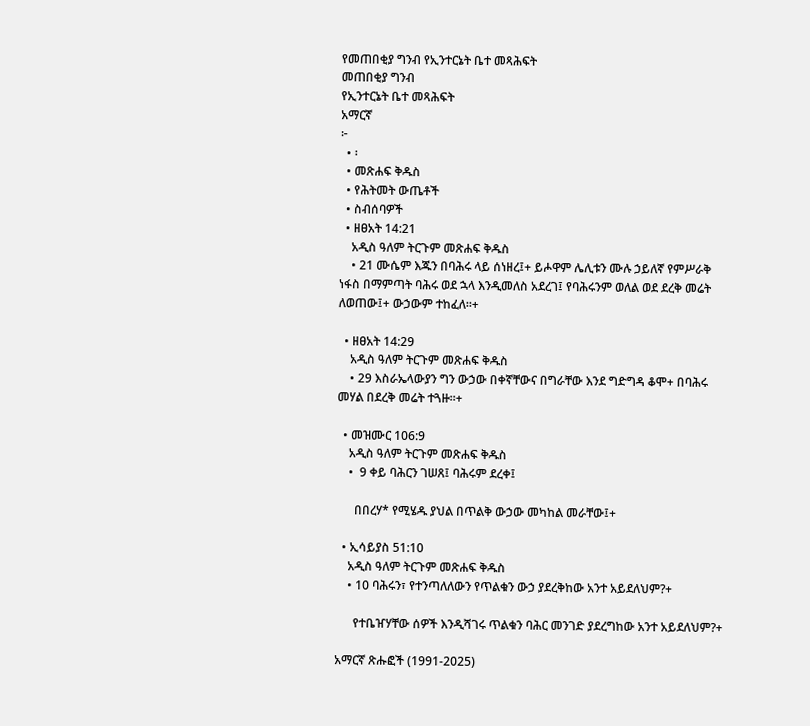የመጠበቂያ ግንብ የኢንተርኔት ቤተ መጻሕፍት
መጠበቂያ ግንብ
የኢንተርኔት ቤተ መጻሕፍት
አማርኛ
፦
  • ፡
  • መጽሐፍ ቅዱስ
  • የሕትመት ውጤቶች
  • ስብሰባዎች
  • ዘፀአት 14:21
    አዲስ ዓለም ትርጉም መጽሐፍ ቅዱስ
    • 21 ሙሴም እጁን በባሕሩ ላይ ሰነዘረ፤+ ይሖዋም ሌሊቱን ሙሉ ኃይለኛ የምሥራቅ ነፋስ በማምጣት ባሕሩ ወደ ኋላ እንዲመለስ አደረገ፤ የባሕሩንም ወለል ወደ ደረቅ መሬት ለወጠው፤+ ውኃውም ተከፈለ።+

  • ዘፀአት 14:29
    አዲስ ዓለም ትርጉም መጽሐፍ ቅዱስ
    • 29 እስራኤላውያን ግን ውኃው በቀኛቸውና በግራቸው እንደ ግድግዳ ቆሞ+ በባሕሩ መሃል በደረቅ መሬት ተጓዙ።+

  • መዝሙር 106:9
    አዲስ ዓለም ትርጉም መጽሐፍ ቅዱስ
    •  9 ቀይ ባሕርን ገሠጸ፤ ባሕሩም ደረቀ፤

      በበረሃ* የሚሄዱ ያህል በጥልቅ ውኃው መካከል መራቸው፤+

  • ኢሳይያስ 51:10
    አዲስ ዓለም ትርጉም መጽሐፍ ቅዱስ
    • 10 ባሕሩን፣ የተንጣለለውን የጥልቁን ውኃ ያደረቅከው አንተ አይደለህም?+

      የተቤዠሃቸው ሰዎች እንዲሻገሩ ጥልቁን ባሕር መንገድ ያደረግከው አንተ አይደለህም?+

አማርኛ ጽሑፎች (1991-2025)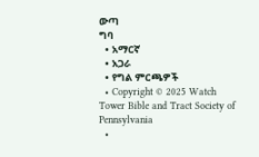ውጣ
ግባ
  • አማርኛ
  • አጋራ
  • የግል ምርጫዎች
  • Copyright © 2025 Watch Tower Bible and Tract Society of Pennsylvania
  •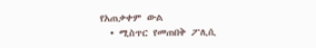የአጠቃቀም ውል
  • ሚስጥር የመጠበቅ ፖሊሲ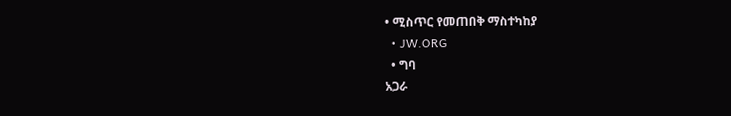• ሚስጥር የመጠበቅ ማስተካከያ
  • JW.ORG
  • ግባ
አጋራ